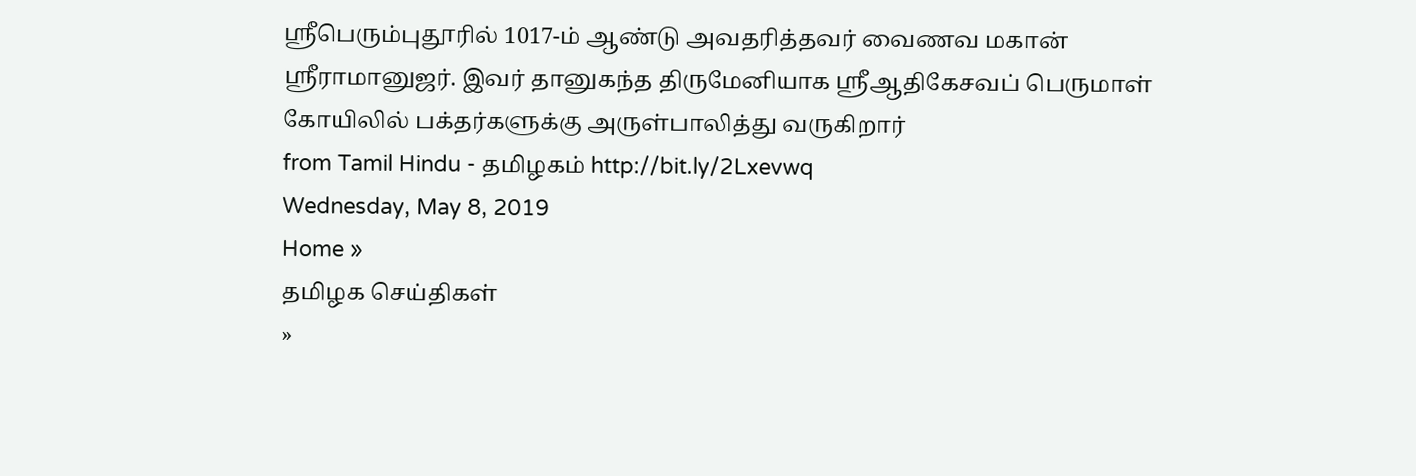ஸ்ரீபெரும்புதூரில் 1017-ம் ஆண்டு அவதரித்தவர் வைணவ மகான் ஸ்ரீராமானுஜர். இவர் தானுகந்த திருமேனியாக ஸ்ரீஆதிகேசவப் பெருமாள் கோயிலில் பக்தர்களுக்கு அருள்பாலித்து வருகிறார்
from Tamil Hindu - தமிழகம் http://bit.ly/2Lxevwq
Wednesday, May 8, 2019
Home »
தமிழக செய்திகள்
»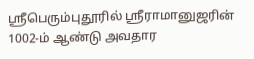ஸ்ரீபெரும்புதூரில் ஸ்ரீராமானுஜரின் 1002-ம் ஆண்டு அவதார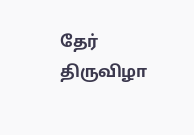தேர் திருவிழா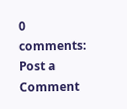0 comments:
Post a Comment